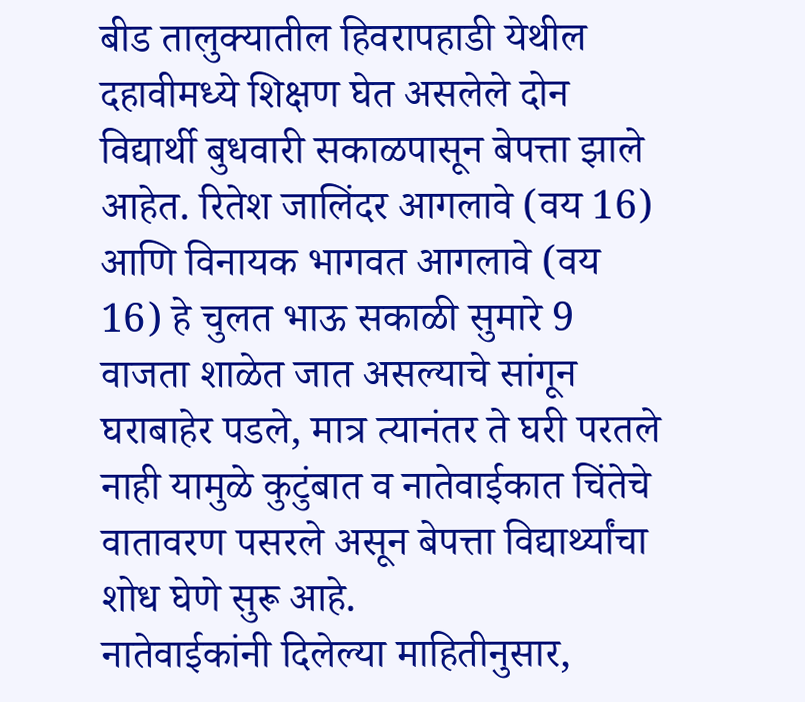बीड तालुक्यातील हिवरापहाडी येथील दहावीमध्ये शिक्षण घेत असलेले दोन विद्यार्थी बुधवारी सकाळपासून बेपत्ता झाले आहेत. रितेश जालिंदर आगलावे (वय 16) आणि विनायक भागवत आगलावे (वय 16) हे चुलत भाऊ सकाळी सुमारे 9 वाजता शाळेत जात असल्याचे सांगून घराबाहेर पडले, मात्र त्यानंतर ते घरी परतले नाही यामुळे कुटुंबात व नातेवाईकात चिंतेचे वातावरण पसरले असून बेपत्ता विद्यार्थ्यांचा शोध घेणे सुरू आहे.
नातेवाईकांनी दिलेल्या माहितीनुसार,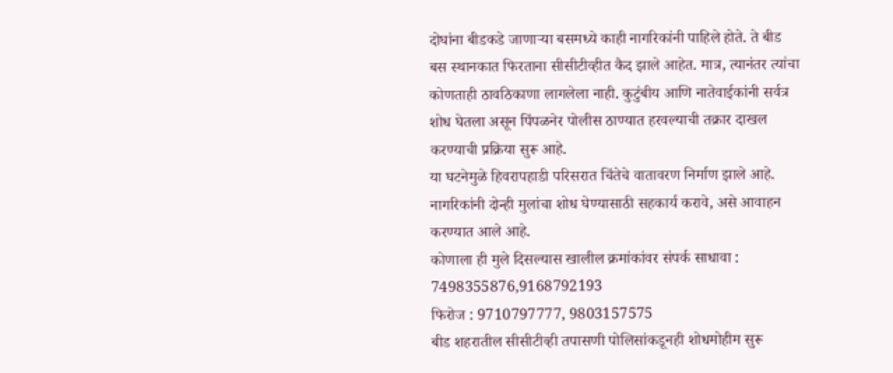दोघांना बीडकडे जाणाऱ्या बसमध्ये काही नागरिकांनी पाहिले होते. ते बीड बस स्थानकात फिरताना सीसीटीव्हीत कैद झाले आहेत. मात्र, त्यानंतर त्यांचा कोणताही ठावठिकाणा लागलेला नाही. कुटुंबीय आणि नातेवाईकांनी सर्वत्र शोध घेतला असून पिंपळनेर पोलीस ठाण्यात हरवल्याची तक्रार दाखल करण्याची प्रक्रिया सुरू आहे.
या घटनेमुळे हिवरापहाडी परिसरात चिंतेचे वातावरण निर्माण झाले आहे. नागरिकांनी दोन्ही मुलांचा शोध घेण्यासाठी सहकार्य करावे, असे आवाहन करण्यात आले आहे.
कोणाला ही मुले दिसल्यास खालील क्रमांकांवर संपर्क साधावा :
7498355876,9168792193
फिरोज : 9710797777, 9803157575
बीड शहरातील सीसीटीव्ही तपासणी पोलिसांकडूनही शोधमोहीम सुरू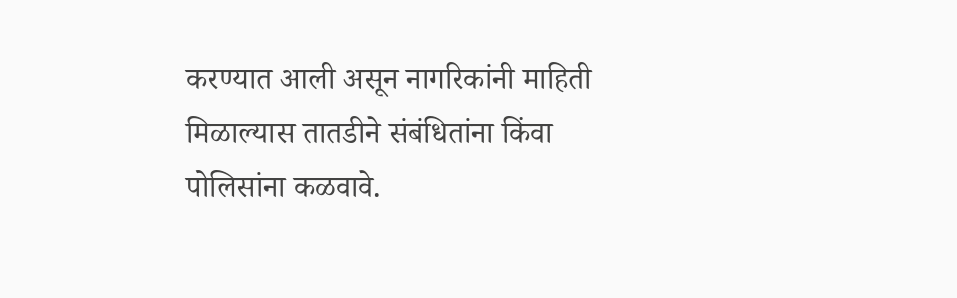करण्यात आली असून नागरिकांनी माहिती मिळाल्यास तातडीने संबंधितांना किंवा पोलिसांना कळवावे.